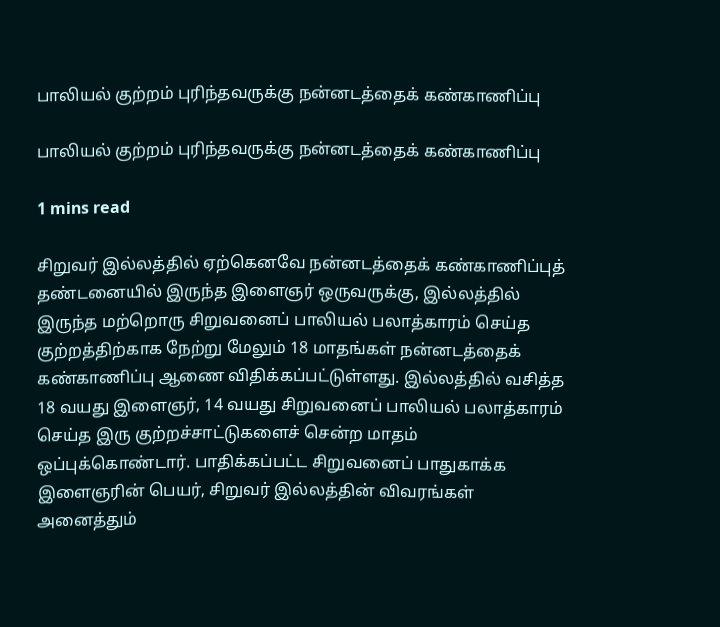பாலியல் குற்றம் புரிந்தவருக்கு நன்னடத்தைக் கண்காணிப்பு

பாலியல் குற்றம் புரிந்தவருக்கு நன்னடத்தைக் கண்காணிப்பு

1 mins read

சிறுவர் இல்லத்தில் ஏற்கெனவே நன்னடத்தைக் கண்காணிப்புத் தண்டனையில் இருந்த இளைஞர் ஒருவருக்கு, இல்லத்தில் இருந்த மற்றொரு சிறுவனைப் பாலியல் பலாத்காரம் செய்த குற்றத்திற்காக நேற்று மேலும் 18 மாதங்கள் நன்னடத்தைக் கண்காணிப்பு ஆணை விதிக்கப்பட்டுள்ளது. இல்லத்தில் வசித்த 18 வயது இளைஞர், 14 வயது சிறுவனைப் பாலியல் பலாத்காரம் செய்த இரு குற்றச்சாட்டுகளைச் சென்ற மாதம் ஒப்புக்கொண்டார். பாதிக்கப்பட்ட சிறுவனைப் பாதுகாக்க இளைஞரின் பெயர், சிறுவர் இல்லத்தின் விவரங்கள் அனைத்தும்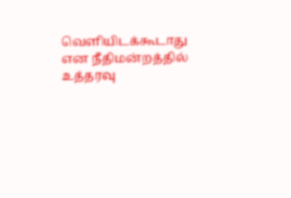வெளியிடக்கூடாது என நீதிமன்றத்தில் உத்தரவு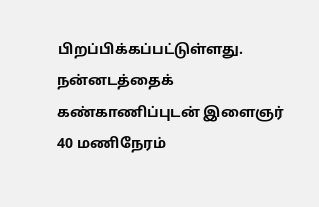பிறப்பிக்கப்பட்டுள்ளது. நன்னடத்தைக் கண்காணிப்புடன் இளைஞர் 40 மணிநேரம்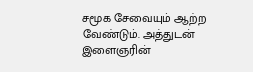சமூக சேவையும் ஆற்ற வேண்டும். அத்துடன் இளைஞரின்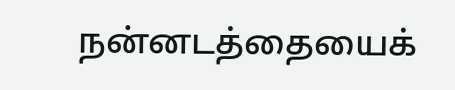நன்னடத்தையைக்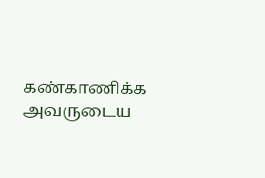கண்காணிக்க அவருடைய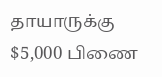தாயாருக்கு $5,000 பிணை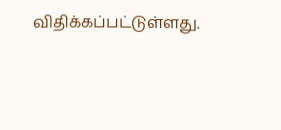விதிக்கப்பட்டுள்ளது.